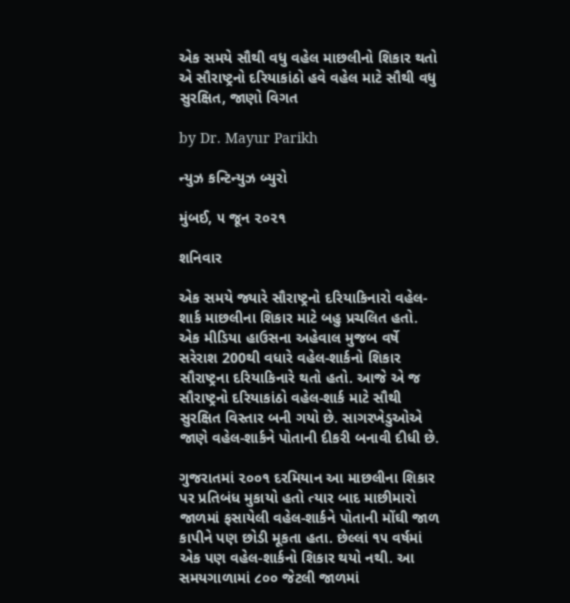એક સમયે સૌથી વધુ વહેલ માછલીનો શિકાર થતો એ સૌરાષ્ટ્રનો દરિયાકાંઠો હવે વહેલ માટે સૌથી વધુ સુરક્ષિત, જાણો વિગત

by Dr. Mayur Parikh

ન્યુઝ કન્ટિન્યુઝ બ્યુરો

મુંબઈ, ૫ જૂન ૨૦૨૧

શનિવાર

એક સમયે જ્યારે સૌરાષ્ટ્રનો દરિયાકિનારો વહેલ-શાર્ક માછલીના શિકાર માટે બહુ પ્રચલિત હતો. એક મીડિયા હાઉસના અહેવાલ મુજબ વર્ષે સરેરાશ 200થી વધારે વહેલ-શાર્કનો શિકાર સૌરાષ્ટ્રના દરિયાકિનારે થતો હતો. આજે એ જ સૌરાષ્ટ્રનો દરિયાકાંઠો વહેલ-શાર્ક માટે સૌથી સુરક્ષિત વિસ્તાર બની ગયો છે. સાગરખેડુઓએ જાણે વહેલ-શાર્કને પોતાની દીકરી બનાવી દીધી છે.

ગુજરાતમાં ૨૦૦૧ દરમિયાન આ માછલીના શિકાર પર પ્રતિબંધ મુકાયો હતો ત્યાર બાદ માછીમારો જાળમાં ફસાયેલી વહેલ-શાર્કને પોતાની મોંઘી જાળ કાપીને પણ છોડી મૂકતા હતા. છેલ્લાં ૧૫ વર્ષમાં એક પણ વહેલ-શાર્કનો શિકાર થયો નથી. આ સમયગાળામાં ૮૦૦ જેટલી જાળમાં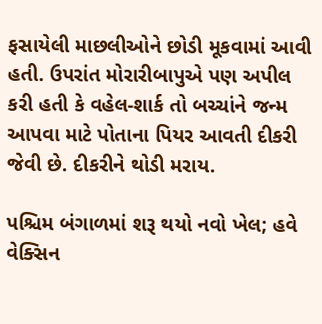ફસાયેલી માછલીઓને છોડી મૂકવામાં આવી હતી. ઉપરાંત મોરારીબાપુએ પણ અપીલ કરી હતી કે વહેલ-શાર્ક તો બચ્ચાંને જન્મ આપવા માટે પોતાના પિયર આવતી દીકરી જેવી છે. દીકરીને થોડી મરાય.

પશ્ચિમ બંગાળમાં શરૂ થયો નવો ખેલ; હવે વેક્સિન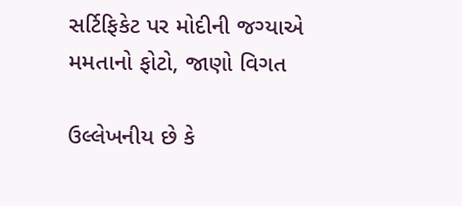સર્ટિફિકેટ પર મોદીની જગ્યાએ મમતાનો ફોટો, જાણો વિગત

ઉલ્લેખનીય છે કે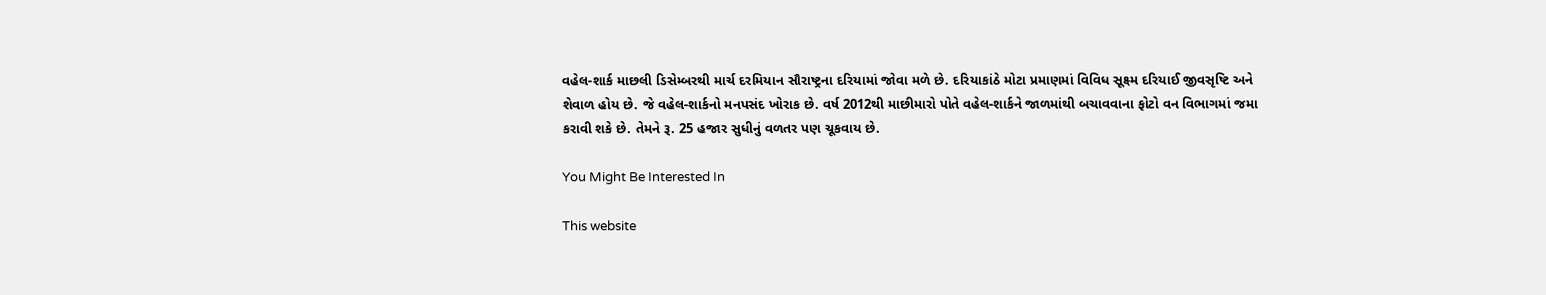વહેલ-શાર્ક માછલી ડિસેમ્બરથી માર્ચ દરમિયાન સૌરાષ્ટ્રના દરિયામાં જોવા મળે છે. દરિયાકાંઠે મોટા પ્રમાણમાં વિવિધ સૂક્ષ્મ દરિયાઈ જીવસૃષ્ટિ અને શેવાળ હોય છે. જે વહેલ-શાર્કનો મનપસંદ ખોરાક છે. વર્ષ 2012થી માછીમારો પોતે વહેલ-શાર્કને જાળમાંથી બચાવવાના ફોટો વન વિભાગમાં જમા કરાવી શકે છે. તેમને રૂ. 25 હજાર સુધીનું વળતર પણ ચૂકવાય છે.

You Might Be Interested In

This website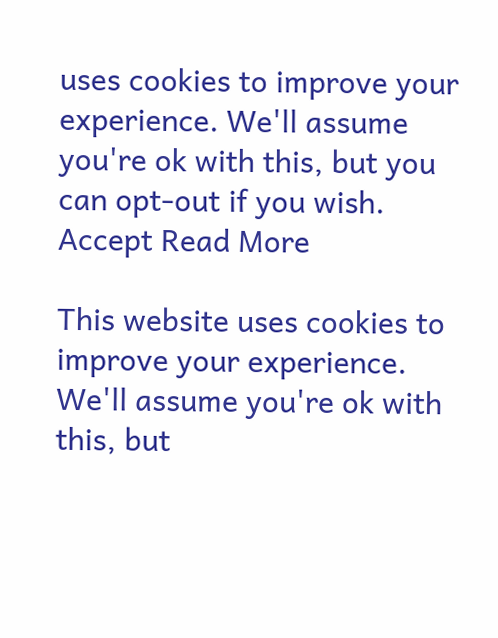uses cookies to improve your experience. We'll assume you're ok with this, but you can opt-out if you wish. Accept Read More

This website uses cookies to improve your experience. We'll assume you're ok with this, but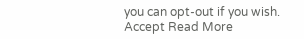you can opt-out if you wish. Accept Read More